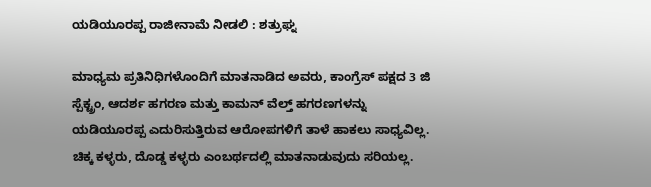ಯಡಿಯೂರಪ್ಪ ರಾಜೀನಾಮೆ ನೀಡಲಿ : ಶತ್ರುಘ್ನ

ಮಾಧ್ಯಮ ಪ್ರತಿನಿಧಿಗಳೊಂದಿಗೆ ಮಾತನಾಡಿದ ಅವರು, ಕಾಂಗ್ರೆಸ್ ಪಕ್ಷದ 3 ಜಿ ಸ್ಪೆಕ್ಟ್ರಂ, ಆದರ್ಶ ಹಗರಣ ಮತ್ತು ಕಾಮನ್ ವೆಲ್ತ್ ಹಗರಣಗಳನ್ನು ಯಡಿಯೂರಪ್ಪ ಎದುರಿಸುತ್ತಿರುವ ಆರೋಪಗಳಿಗೆ ತಾಳೆ ಹಾಕಲು ಸಾಧ್ಯವಿಲ್ಲ. ಚಿಕ್ಕ ಕಳ್ಳರು, ದೊಡ್ಡ ಕಳ್ಳರು ಎಂಬರ್ಥದಲ್ಲಿ ಮಾತನಾಡುವುದು ಸರಿಯಲ್ಲ.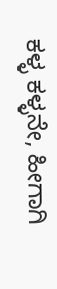ಕಳ್ಳ ಕಳ್ಳನೇ, ಹೀಗಾಗಿ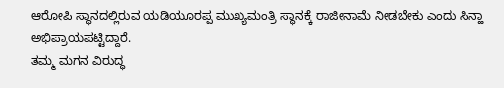ಆರೋಪಿ ಸ್ಥಾನದಲ್ಲಿರುವ ಯಡಿಯೂರಪ್ಪ ಮುಖ್ಯಮಂತ್ರಿ ಸ್ಥಾನಕ್ಕೆ ರಾಜೀನಾಮೆ ನೀಡಬೇಕು ಎಂದು ಸಿನ್ಹಾ ಅಭಿಪ್ರಾಯಪಟ್ಟಿದ್ದಾರೆ.
ತಮ್ಮ ಮಗನ ವಿರುದ್ಧ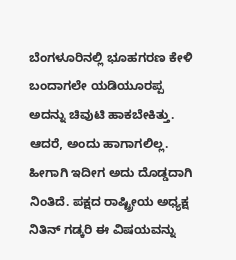ಬೆಂಗಳೂರಿನಲ್ಲಿ ಭೂಹಗರಣ ಕೇಳಿ ಬಂದಾಗಲೇ ಯಡಿಯೂರಪ್ಪ ಅದನ್ನು ಚಿವುಟಿ ಹಾಕಬೇಕಿತ್ತು. ಆದರೆ, ಅಂದು ಹಾಗಾಗಲಿಲ್ಲ. ಹೀಗಾಗಿ ಇದೀಗ ಅದು ದೊಡ್ಡದಾಗಿ ನಿಂತಿದೆ. ಪಕ್ಷದ ರಾಷ್ಟ್ರೀಯ ಅಧ್ಯಕ್ಷ ನಿತಿನ್ ಗಡ್ಕರಿ ಈ ವಿಷಯವನ್ನು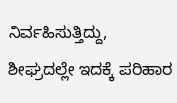ನಿರ್ವಹಿಸುತ್ತಿದ್ದು, ಶೀಘ್ರದಲ್ಲೇ ಇದಕ್ಕೆ ಪರಿಹಾರ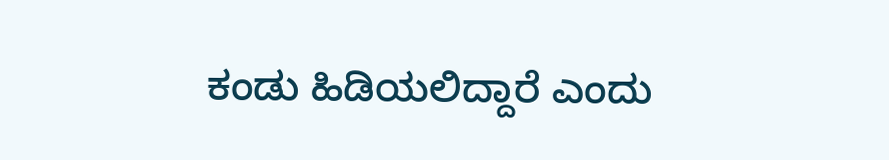ಕಂಡು ಹಿಡಿಯಲಿದ್ದಾರೆ ಎಂದು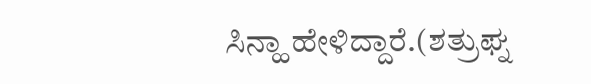ಸಿನ್ಹಾ ಹೇಳಿದ್ದಾರೆ.(ಶತ್ರುಘ್ನ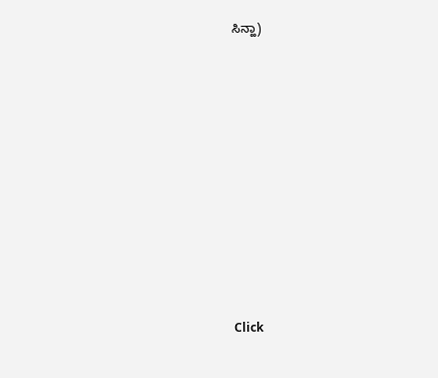ಸಿನ್ಹಾ)












Click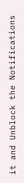it and Unblock the Notifications